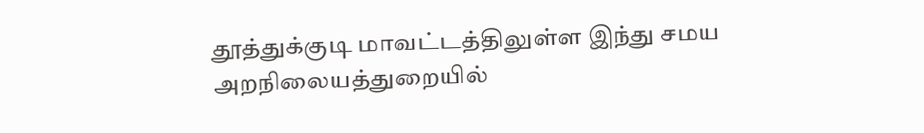தூத்துக்குடி மாவட்டத்திலுள்ள இந்து சமய அறநிலையத்துறையில்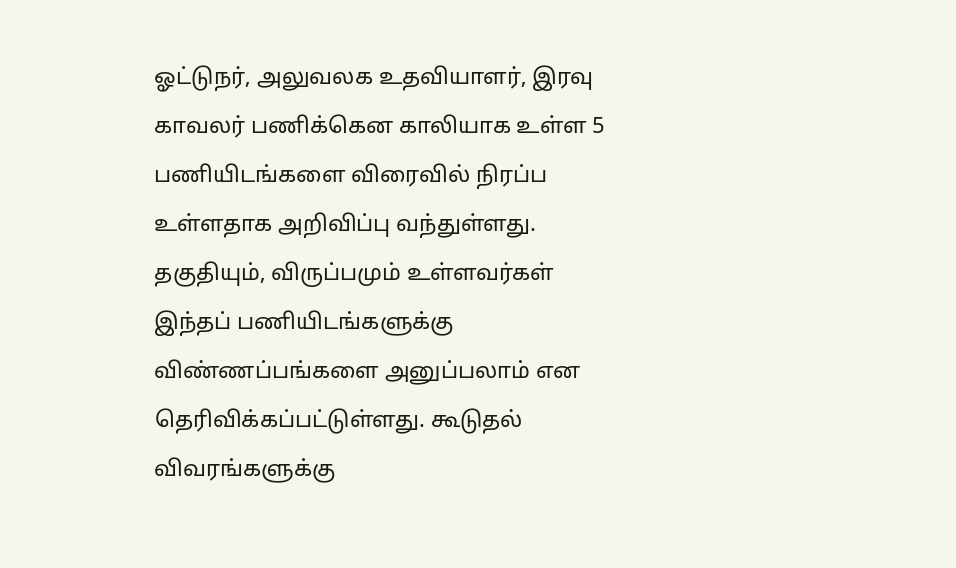ஓட்டுநர், அலுவலக உதவியாளர், இரவு காவலர் பணிக்கென காலியாக உள்ள 5 பணியிடங்களை விரைவில் நிரப்ப உள்ளதாக அறிவிப்பு வந்துள்ளது. தகுதியும், விருப்பமும் உள்ளவர்கள் இந்தப் பணியிடங்களுக்கு விண்ணப்பங்களை அனுப்பலாம் என தெரிவிக்கப்பட்டுள்ளது. கூடுதல் விவரங்களுக்கு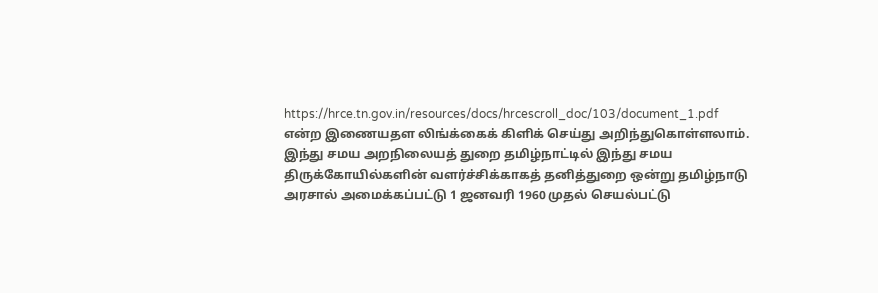https://hrce.tn.gov.in/resources/docs/hrcescroll_doc/103/document_1.pdf
என்ற இணையதள லிங்க்கைக் கிளிக் செய்து அறிந்துகொள்ளலாம்.
இந்து சமய அறநிலையத் துறை தமிழ்நாட்டில் இந்து சமய திருக்கோயில்களின் வளர்ச்சிக்காகத் தனித்துறை ஒன்று தமிழ்நாடு அரசால் அமைக்கப்பட்டு 1 ஜனவரி 1960 முதல் செயல்பட்டு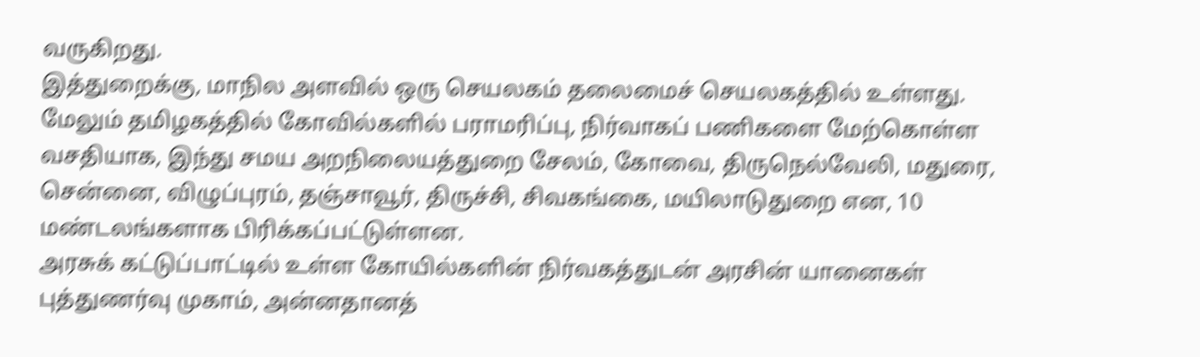வருகிறது.
இத்துறைக்கு, மாநில அளவில் ஒரு செயலகம் தலைமைச் செயலகத்தில் உள்ளது. மேலும் தமிழகத்தில் கோவில்களில் பராமரிப்பு, நிர்வாகப் பணிகளை மேற்கொள்ள வசதியாக, இந்து சமய அறநிலையத்துறை சேலம், கோவை, திருநெல்வேலி, மதுரை, சென்னை, விழுப்புரம், தஞ்சாவூர், திருச்சி, சிவகங்கை, மயிலாடுதுறை என, 10 மண்டலங்களாக பிரிக்கப்பட்டுள்ளன.
அரசுக் கட்டுப்பாட்டில் உள்ள கோயில்களின் நிர்வகத்துடன் அரசின் யானைகள் புத்துணர்வு முகாம், அன்னதானத்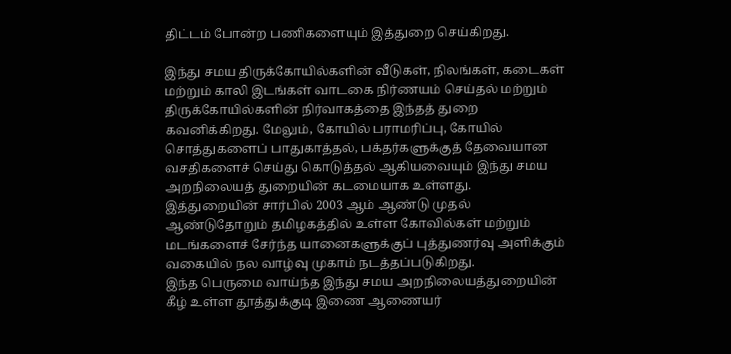திட்டம் போன்ற பணிகளையும் இத்துறை செய்கிறது.

இந்து சமய திருக்கோயில்களின் வீடுகள், நிலங்கள், கடைகள் மற்றும் காலி இடங்கள் வாடகை நிர்ணயம் செய்தல் மற்றும் திருக்கோயில்களின் நிர்வாகத்தை இந்தத் துறை கவனிக்கிறது. மேலும், கோயில் பராமரிப்பு, கோயில் சொத்துகளைப் பாதுகாத்தல், பக்தர்களுக்குத் தேவையான வசதிகளைச் செய்து கொடுத்தல் ஆகியவையும் இந்து சமய அறநிலையத் துறையின் கடமையாக உள்ளது.
இத்துறையின் சார்பில் 2003 ஆம் ஆண்டு முதல் ஆண்டுதோறும் தமிழகத்தில் உள்ள கோவில்கள் மற்றும் மடங்களைச் சேர்ந்த யானைகளுக்குப் புத்துணர்வு அளிக்கும் வகையில் நல வாழ்வு முகாம் நடத்தப்படுகிறது.
இந்த பெருமை வாய்ந்த இந்து சமய அறநிலையத்துறையின் கீழ் உள்ள தூத்துக்குடி இணை ஆணையர்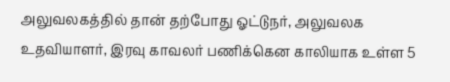அலுவலகத்தில் தான் தற்போது ஓட்டுநர், அலுவலக உதவியாளர், இரவு காவலர் பணிக்கென காலியாக உள்ள 5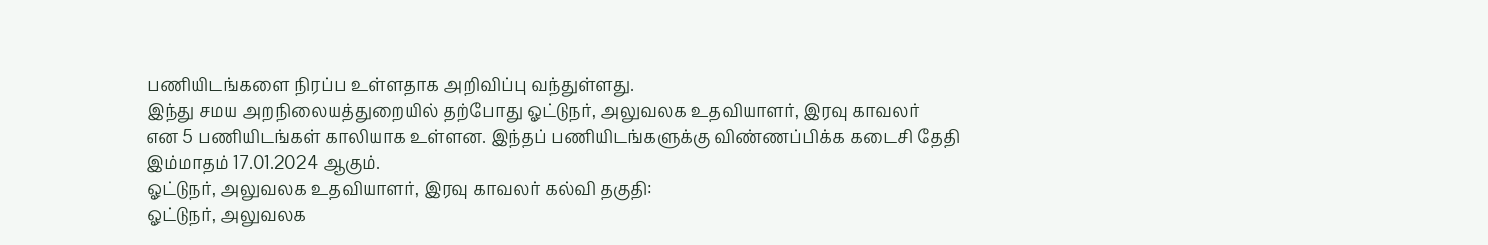பணியிடங்களை நிரப்ப உள்ளதாக அறிவிப்பு வந்துள்ளது.
இந்து சமய அறநிலையத்துறையில் தற்போது ஓட்டுநர், அலுவலக உதவியாளர், இரவு காவலர்
என 5 பணியிடங்கள் காலியாக உள்ளன. இந்தப் பணியிடங்களுக்கு விண்ணப்பிக்க கடைசி தேதி இம்மாதம் 17.01.2024 ஆகும்.
ஓட்டுநர், அலுவலக உதவியாளர், இரவு காவலர் கல்வி தகுதி:
ஓட்டுநர், அலுவலக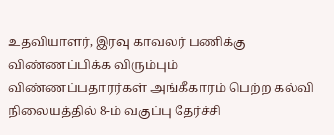உதவியாளர், இரவு காவலர் பணிக்கு விண்ணப்பிக்க விரும்பும் விண்ணப்பதாரர்கள் அங்கீகாரம் பெற்ற கல்வி நிலையத்தில் 8-ம் வகுப்பு தேர்ச்சி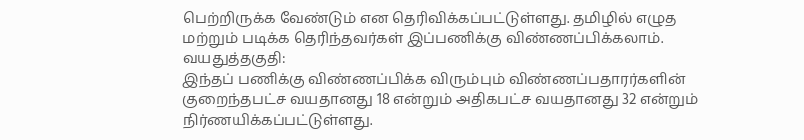பெற்றிருக்க வேண்டும் என தெரிவிக்கப்பட்டுள்ளது. தமிழில் எழுத மற்றும் படிக்க தெரிந்தவர்கள் இப்பணிக்கு விண்ணப்பிக்கலாம்.
வயதுத்தகுதி:
இந்தப் பணிக்கு விண்ணப்பிக்க விரும்பும் விண்ணப்பதாரர்களின் குறைந்தபட்ச வயதானது 18 என்றும் அதிகபட்ச வயதானது 32 என்றும் நிர்ணயிக்கப்பட்டுள்ளது.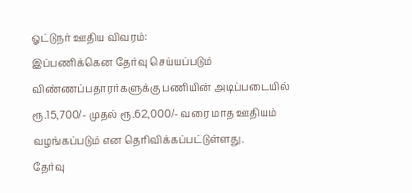ஓட்டுநர் ஊதிய விவரம்:
இப்பணிக்கென தேர்வு செய்யப்படும் விண்ணப்பதாரர்களுக்கு பணியின் அடிப்படையில் ரூ.15,700/- முதல் ரூ.62,000/- வரை மாத ஊதியம் வழங்கப்படும் என தெரிவிக்கப்பட்டுள்ளது.
தேர்வு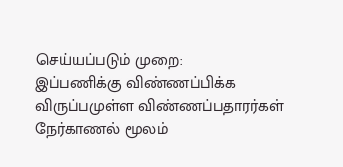செய்யப்படும் முறை:
இப்பணிக்கு விண்ணப்பிக்க விருப்பமுள்ள விண்ணப்பதாரர்கள் நேர்காணல் மூலம்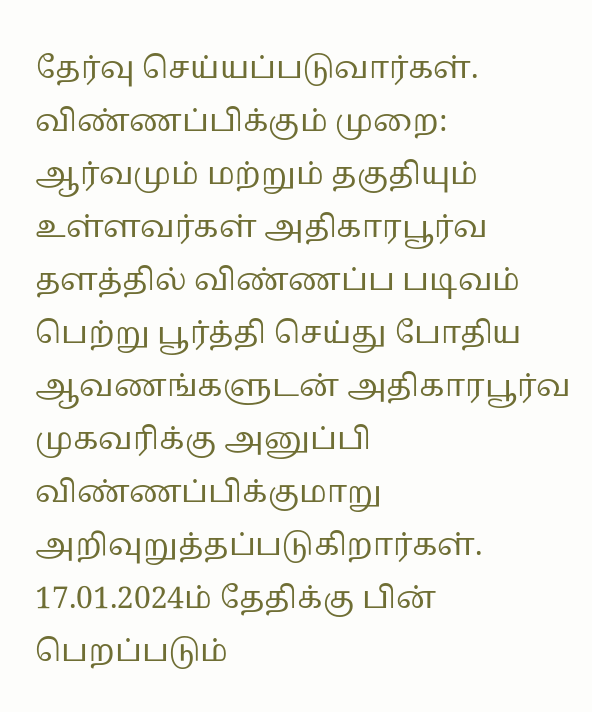தேர்வு செய்யப்படுவார்கள்.
விண்ணப்பிக்கும் முறை:
ஆர்வமும் மற்றும் தகுதியும் உள்ளவர்கள் அதிகாரபூர்வ தளத்தில் விண்ணப்ப படிவம் பெற்று பூர்த்தி செய்து போதிய ஆவணங்களுடன் அதிகாரபூர்வ முகவரிக்கு அனுப்பி விண்ணப்பிக்குமாறு அறிவுறுத்தப்படுகிறார்கள். 17.01.2024ம் தேதிக்கு பின் பெறப்படும்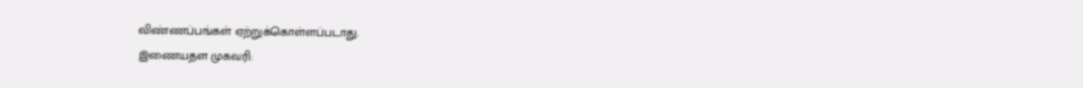விண்ணப்பங்கள் ஏற்றுக்கொள்ளப்படாது.
இணையதள முகவரி: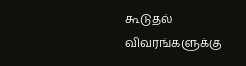கூடுதல் விவரங்களுக்கு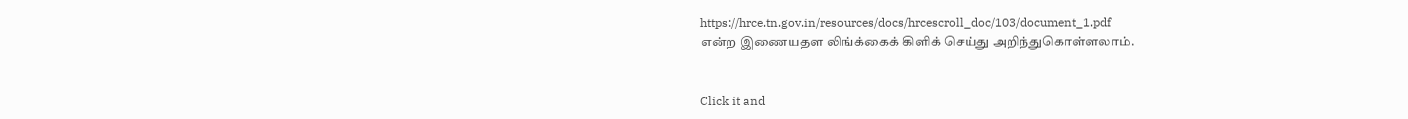https://hrce.tn.gov.in/resources/docs/hrcescroll_doc/103/document_1.pdf
என்ற இணையதள லிங்க்கைக் கிளிக் செய்து அறிந்துகொள்ளலாம்.


Click it and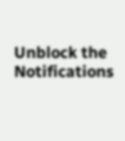Unblock the Notifications